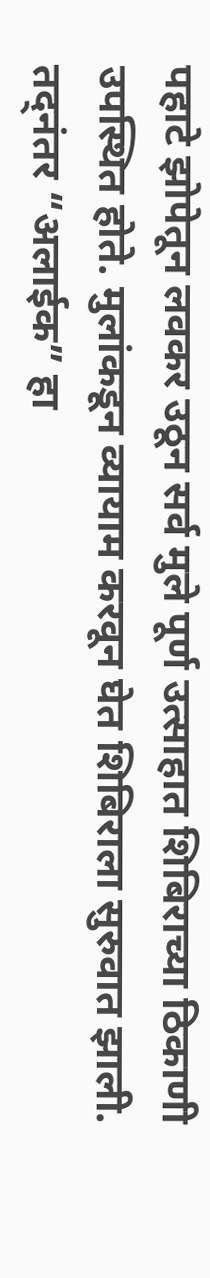पहाटे झोपेतून लवकर उठून सर्व मुले पूर्ण उत्साहात शिबिराच्या ठिकाणी उपस्थित होते. मुलांकडून व्यायाम करवून घेत शिबिराला सुरुवात झाली. तद्नंतर “अलाईक” हा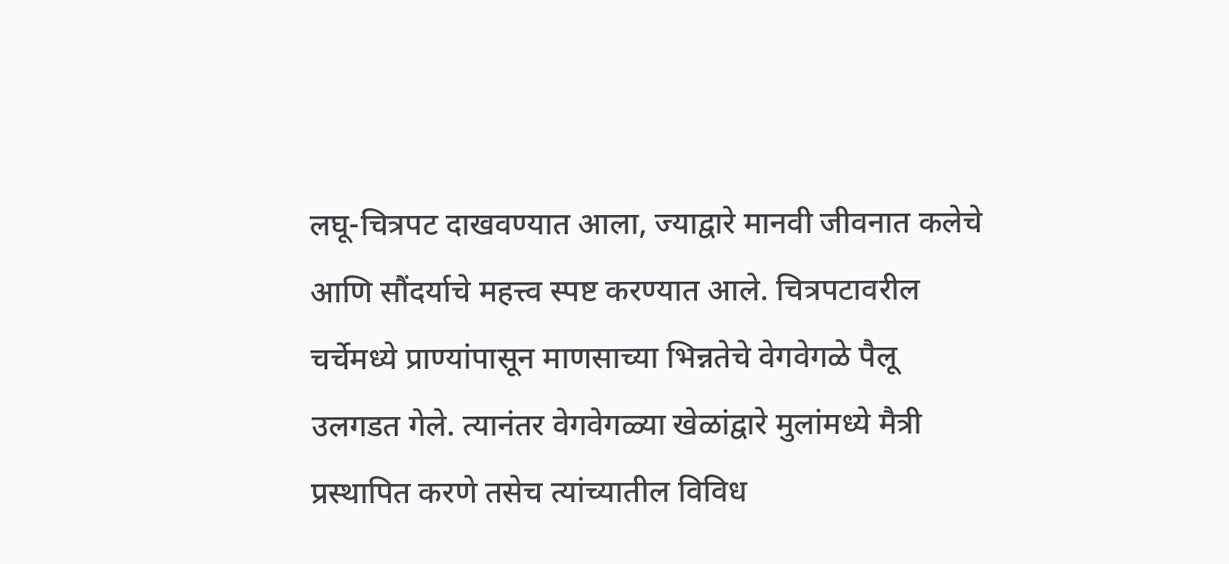लघू-चित्रपट दाखवण्यात आला, ज्याद्वारे मानवी जीवनात कलेचे आणि सौंदर्याचे महत्त्व स्पष्ट करण्यात आले. चित्रपटावरील चर्चेमध्ये प्राण्यांपासून माणसाच्या भिन्नतेचे वेगवेगळे पैलू उलगडत गेले. त्यानंतर वेगवेगळ्या खेळांद्वारे मुलांमध्ये मैत्री प्रस्थापित करणे तसेच त्यांच्यातील विविध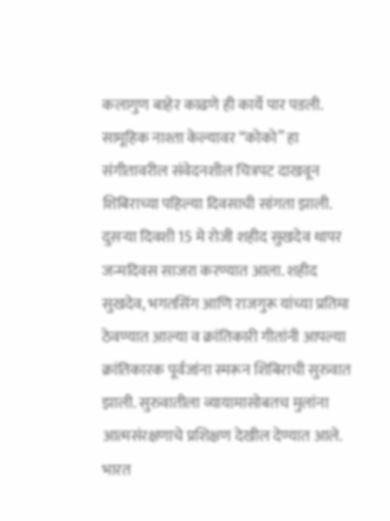कलागुण बाहेर काढणे ही कार्ये पार पडली. सामूहिक नाश्ता केल्यावर “कोको” हा संगीतावरील संवेदनशील चित्रपट दाखवून शिबिराच्या पहिल्या दिवसाची सांगता झाली.
दुसऱ्या दिवशी 15 मे रोजी शहीद सुखदेव थापर जन्मदिवस साजरा करण्यात आला. शहीद सुखदेव, भगतसिंग आणि राजगुरू यांच्या प्रतिमा ठेवण्यात आल्या व क्रांतिकारी गीतांनी आपल्या क्रांतिकारक पूर्वजांना स्मरून शिबिराची सुरुवात झाली. सुरुवातीला व्यायामासोबतच मुलांना आत्मसंरक्षणाचे प्रशिक्षण देखील देण्यात आले.
भारत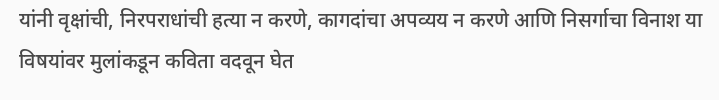यांनी वृक्षांची, निरपराधांची हत्या न करणे, कागदांचा अपव्यय न करणे आणि निसर्गाचा विनाश या विषयांवर मुलांकडून कविता वदवून घेत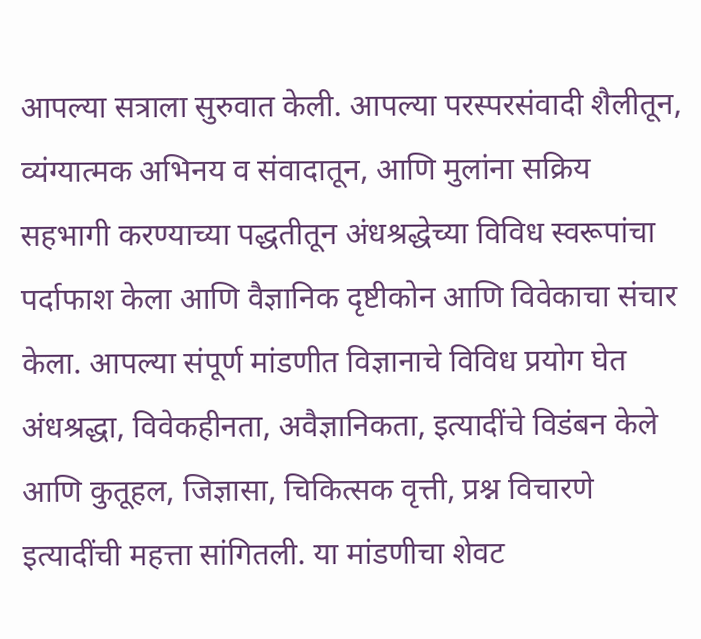आपल्या सत्राला सुरुवात केली. आपल्या परस्परसंवादी शैलीतून, व्यंग्यात्मक अभिनय व संवादातून, आणि मुलांना सक्रिय सहभागी करण्याच्या पद्धतीतून अंधश्रद्धेच्या विविध स्वरूपांचा पर्दाफाश केला आणि वैज्ञानिक दृष्टीकोन आणि विवेकाचा संचार केला. आपल्या संपूर्ण मांडणीत विज्ञानाचे विविध प्रयोग घेत अंधश्रद्धा, विवेकहीनता, अवैज्ञानिकता, इत्यादींचे विडंबन केले आणि कुतूहल, जिज्ञासा, चिकित्सक वृत्ती, प्रश्न विचारणे इत्यादींची महत्ता सांगितली. या मांडणीचा शेवट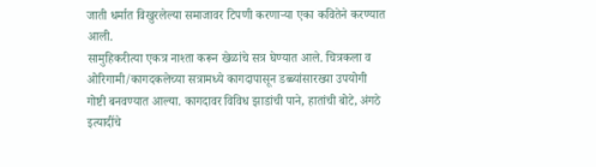जाती धर्मात विखुरलेल्या समाजावर टिपणी करणाऱ्या एका कवितेने करण्यात आली.
सामुहिकरीत्या एकत्र नाश्ता करून खेळांचे सत्र घेण्यात आले. चित्रकला व ओरिगामी/कागदकलेच्या सत्रामध्ये कागदापासून डब्ब्यांसारख्या उपयोगी गोष्टी बनवण्यात आल्या. कागदावर विविध झाडांची पाने, हातांची बोटे, अंगठे इत्यादींचे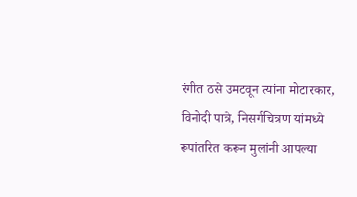रंगीत ठसे उमटवून त्यांना मोटारकार, विनोदी पात्रे, निसर्गचित्रण यांमध्ये रूपांतरित करून मुलांनी आपल्या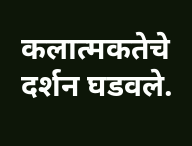कलात्मकतेचे दर्शन घडवले.